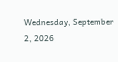Wednesday, September 2, 2026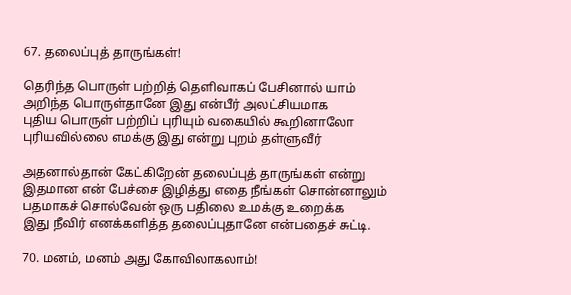67. தலைப்புத் தாருங்கள்!

தெரிந்த பொருள் பற்றித் தெளிவாகப் பேசினால் யாம்
அறிந்த பொருள்தானே இது என்பீர் அலட்சியமாக
புதிய பொருள் பற்றிப் புரியும் வகையில் கூறினாலோ
புரியவில்லை எமக்கு இது என்று புறம் தள்ளுவீர்

அதனால்தான் கேட்கிறேன் தலைப்புத் தாருங்கள் என்று
இதமான என் பேச்சை இழித்து எதை நீங்கள் சொன்னாலும்
பதமாகச் சொல்வேன் ஒரு பதிலை உமக்கு உறைக்க
இது நீவிர் எனக்களித்த தலைப்புதானே என்பதைச் சுட்டி.

70. மனம், மனம் அது கோவிலாகலாம்!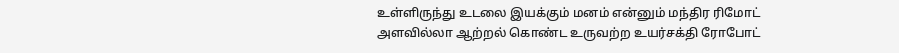உள்ளிருந்து உடலை இயக்கும் மனம் என்னும் மந்திர ரிமோட்
அளவில்லா ஆற்றல் கொண்ட உருவற்ற உயர்சக்தி ரோபோட்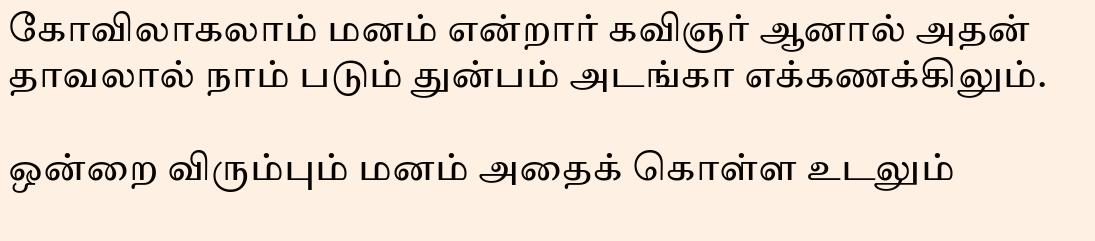கோவிலாகலாம் மனம் என்றார் கவிஞர் ஆனால் அதன்
தாவலால் நாம் படும் துன்பம் அடங்கா எக்கணக்கிலும்.

ஒன்றை விரும்பும் மனம் அதைக் கொள்ள உடலும்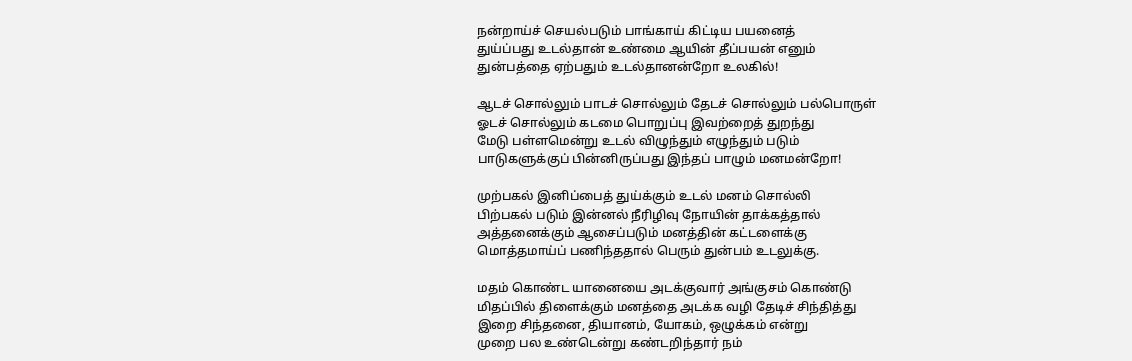நன்றாய்ச் செயல்படும் பாங்காய் கிட்டிய பயனைத்
துய்ப்பது உடல்தான் உண்மை ஆயின் தீப்பயன் எனும்
துன்பத்தை ஏற்பதும் உடல்தானன்றோ உலகில்!

ஆடச் சொல்லும் பாடச் சொல்லும் தேடச் சொல்லும் பல்பொருள்
ஓடச் சொல்லும் கடமை பொறுப்பு இவற்றைத் துறந்து
மேடு பள்ளமென்று உடல் விழுந்தும் எழுந்தும் படும்
பாடுகளுக்குப் பின்னிருப்பது இந்தப் பாழும் மனமன்றோ!

முற்பகல் இனிப்பைத் துய்க்கும் உடல் மனம் சொல்லி
பிற்பகல் படும் இன்னல் நீரிழிவு நோயின் தாக்கத்தால்
அத்தனைக்கும் ஆசைப்படும் மனத்தின் கட்டளைக்கு
மொத்தமாய்ப் பணிந்ததால் பெரும் துன்பம் உடலுக்கு.

மதம் கொண்ட யானையை அடக்குவார் அங்குசம் கொண்டு
மிதப்பில் திளைக்கும் மனத்தை அடக்க வழி தேடிச் சிந்தித்து
இறை சிந்தனை, தியானம், யோகம், ஒழுக்கம் என்று
முறை பல உண்டென்று கண்டறிந்தார் நம்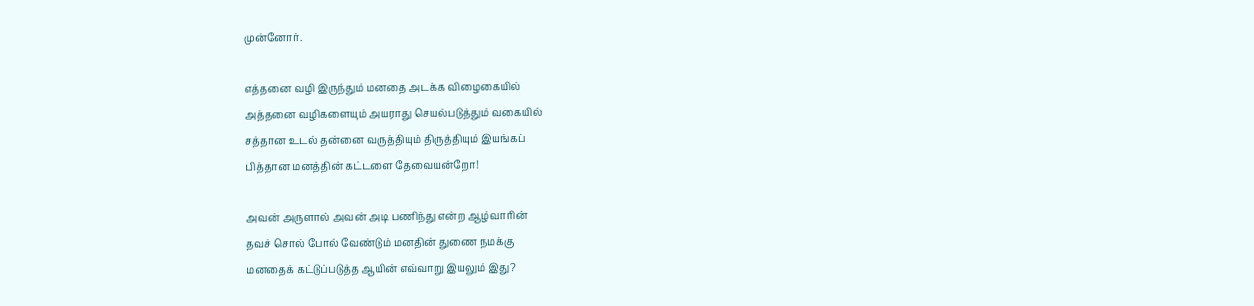முன்னோர்.

எத்தனை வழி இருந்தும் மனதை அடக்க விழைகையில்
அத்தனை வழிகளையும் அயராது செயல்படுத்தும் வகையில்
சத்தான உடல் தன்னை வருத்தியும் திருத்தியும் இயங்கப்
பித்தான மனத்தின் கட்டளை தேவையன்றோ!

அவன் அருளால் அவன் அடி பணிந்து என்ற ஆழ்வாரின்
தவச் சொல் போல் வேண்டும் மனதின் துணை நமக்கு
மனதைக் கட்டுப்படுத்த ஆயின் எவ்வாறு இயலும் இது?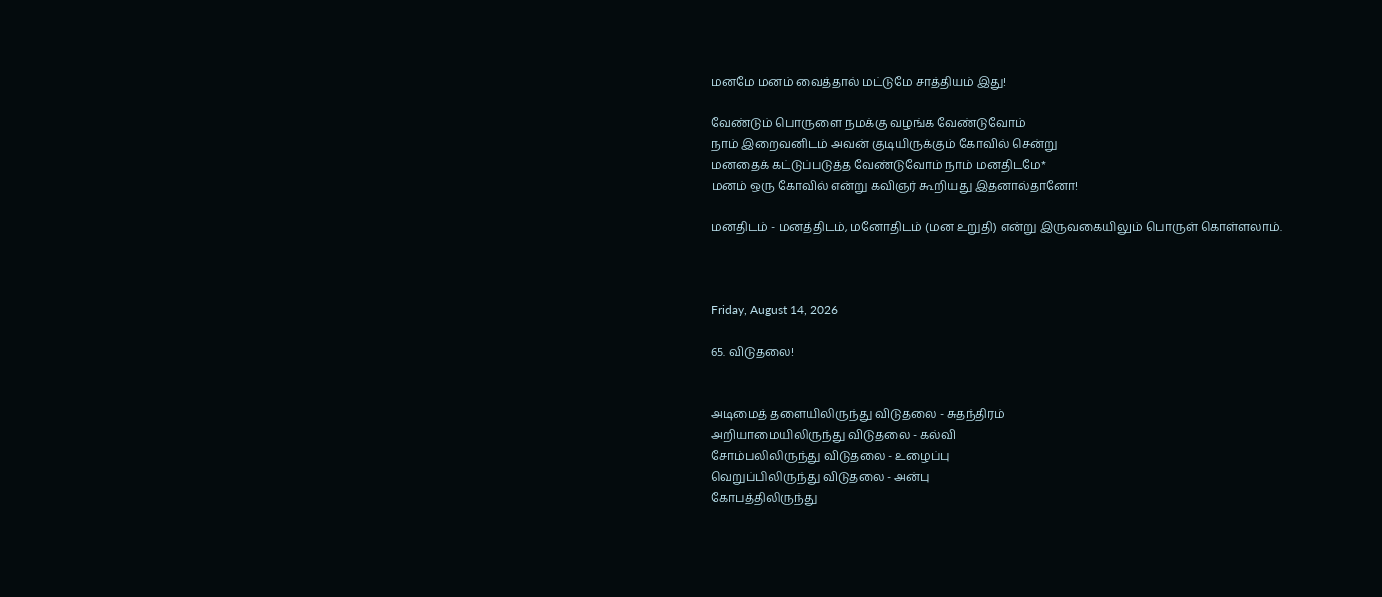மனமே மனம் வைத்தால் மட்டுமே சாத்தியம் இது!

வேண்டும் பொருளை நமக்கு வழங்க வேண்டுவோம்
நாம் இறைவனிடம் அவன் குடியிருக்கும் கோவில் சென்று
மனதைக் கட்டுப்படுத்த வேண்டுவோம் நாம் மனதிடமே*
மனம் ஒரு கோவில் என்று கவிஞர் கூறியது இதனால்தானோ!

மனதிடம் - மனத்திடம், மனோதிடம் (மன உறுதி) என்று இருவகையிலும் பொருள் கொள்ளலாம்.



Friday, August 14, 2026

65. விடுதலை!


அடிமைத் தளையிலிருந்து விடுதலை - சுதந்திரம்
அறியாமையிலிருந்து விடுதலை - கல்வி
சோம்பலிலிருந்து விடுதலை - உழைப்பு
வெறுப்பிலிருந்து விடுதலை - அன்பு
கோபத்திலிருந்து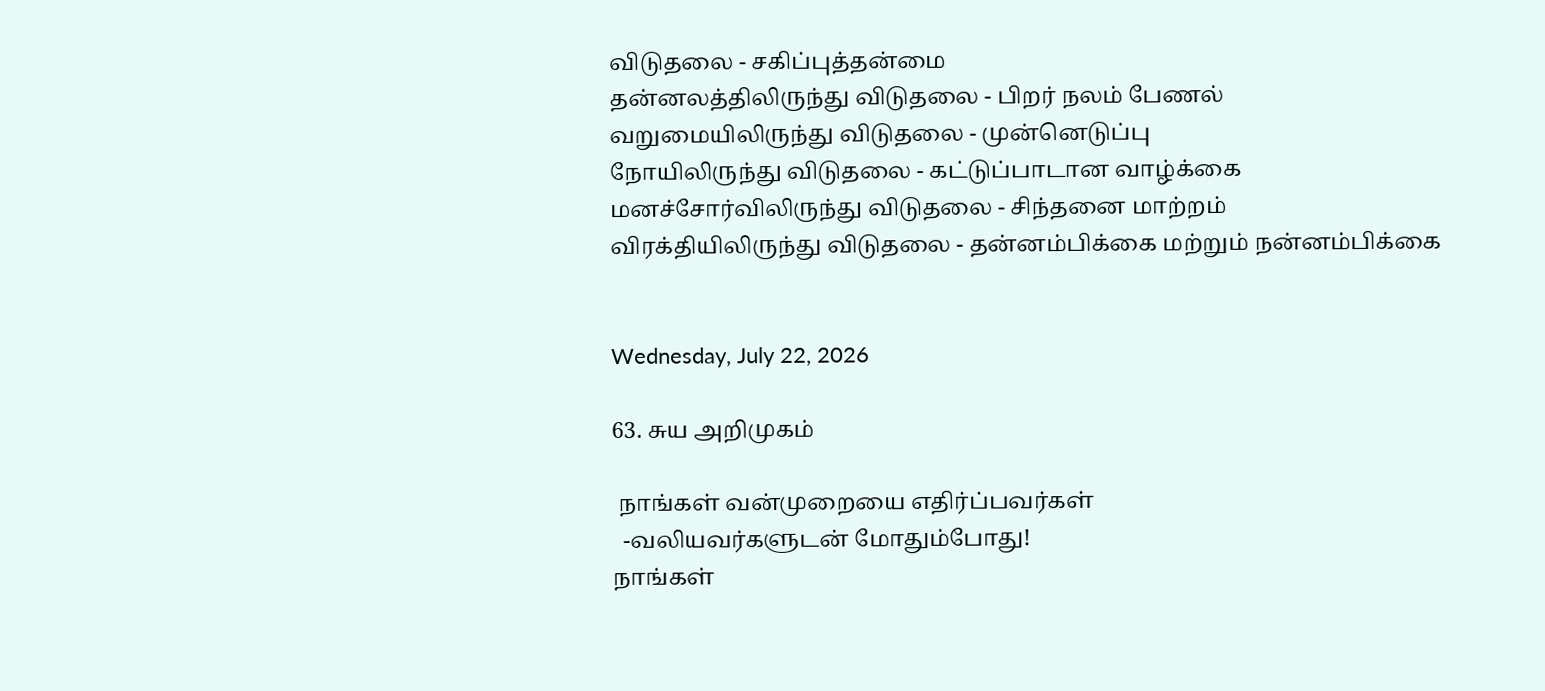விடுதலை - சகிப்புத்தன்மை
தன்னலத்திலிருந்து விடுதலை - பிறர் நலம் பேணல்
வறுமையிலிருந்து விடுதலை - முன்னெடுப்பு
நோயிலிருந்து விடுதலை - கட்டுப்பாடான வாழ்க்கை
மனச்சோர்விலிருந்து விடுதலை - சிந்தனை மாற்றம்
விரக்தியிலிருந்து விடுதலை - தன்னம்பிக்கை மற்றும் நன்னம்பிக்கை


Wednesday, July 22, 2026

63. சுய அறிமுகம்

 நாங்கள் வன்முறையை எதிர்ப்பவர்கள்
  -வலியவர்களுடன் மோதும்போது!
நாங்கள்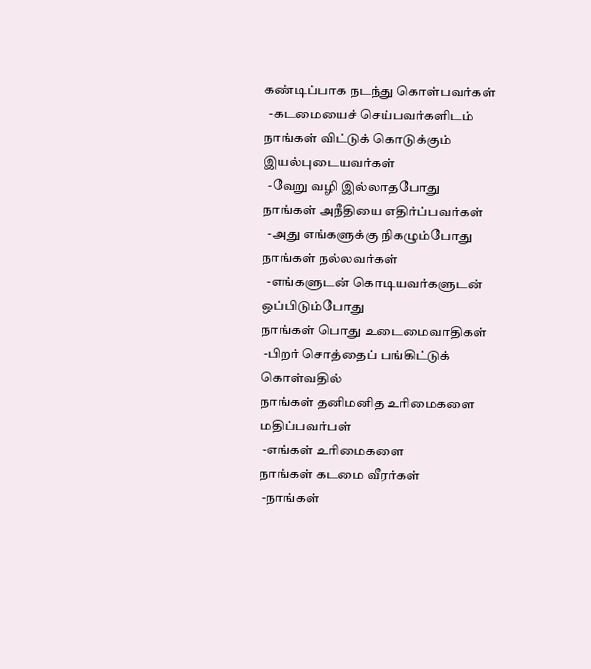கண்டிப்பாக நடந்து கொள்பவர்கள்
  -கடமையைச் செய்பவர்களிடம்
நாங்கள் விட்டுக் கொடுக்கும் இயல்புடையவர்கள்
  -வேறு வழி இல்லாதபோது
நாங்கள் அநீதியை எதிர்ப்பவர்கள்
  -அது எங்களுக்கு நிகழும்போது
நாங்கள் நல்லவர்கள்
  -எங்களுடன் கொடியவர்களுடன் ஒப்பிடும்போது
நாங்கள் பொது உடைமைவாதிகள்
 -பிறர் சொத்தைப் பங்கிட்டுக் கொள்வதில்
நாங்கள் தனிமனித உரிமைகளை மதிப்பவர்பள்
 -எங்கள் உரிமைகளை
நாங்கள் கடமை வீரர்கள்
 -நாங்கள்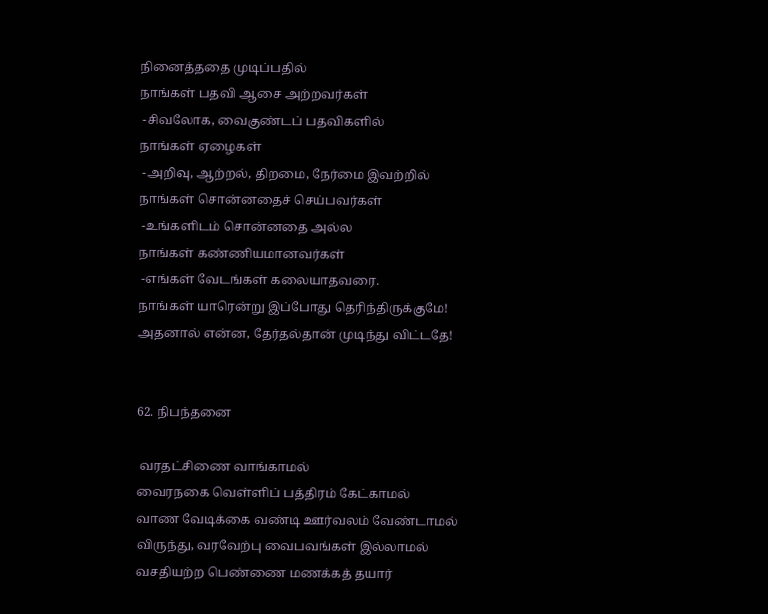நினைத்ததை முடிப்பதில்
நாங்கள் பதவி ஆசை அற்றவர்கள்
 -சிவலோக, வைகுண்டப் பதவிகளில்
நாங்கள் ஏழைகள்
 -அறிவு, ஆற்றல், திறமை, நேர்மை இவற்றில்
நாங்கள் சொன்னதைச் செய்பவர்கள்
 -உங்களிடம் சொன்னதை அல்ல
நாங்கள் கண்ணியமானவர்கள்
 -எங்கள் வேடங்கள் கலையாதவரை.
நாங்கள் யாரென்று இப்போது தெரிந்திருக்குமே!
அதனால் என்ன, தேர்தல்தான் முடிந்து விட்டதே!


62. நிபந்தனை

 வரதட்சிணை வாங்காமல்
வைரநகை வெள்ளிப் பத்திரம் கேட்காமல்
வாண வேடிக்கை வண்டி ஊர்வலம் வேண்டாமல்
விருந்து, வரவேற்பு வைபவங்கள் இல்லாமல்
வசதியற்ற பெண்ணை மணக்கத் தயார்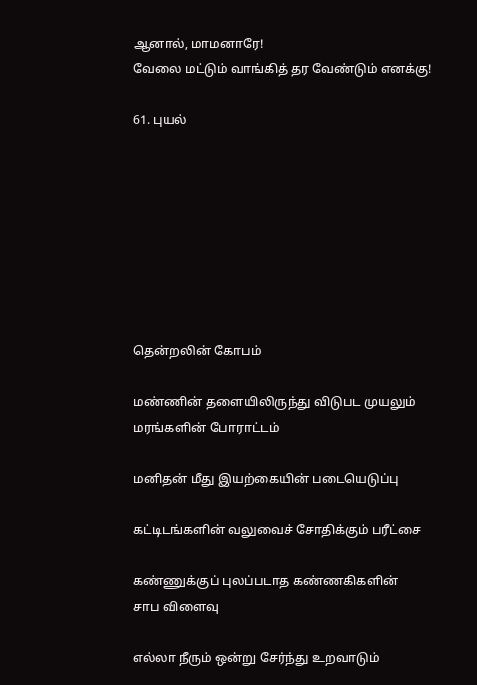ஆனால், மாமனாரே!
வேலை மட்டும் வாங்கித் தர வேண்டும் எனக்கு!

61. புயல்








தென்றலின் கோபம்

மண்ணின் தளையிலிருந்து விடுபட முயலும்
மரங்களின் போராட்டம்

மனிதன் மீது இயற்கையின் படையெடுப்பு

கட்டிடங்களின் வலுவைச் சோதிக்கும் பரீட்சை

கண்ணுக்குப் புலப்படாத கண்ணகிகளின்
சாப விளைவு

எல்லா நீரும் ஒன்று சேர்ந்து உறவாடும்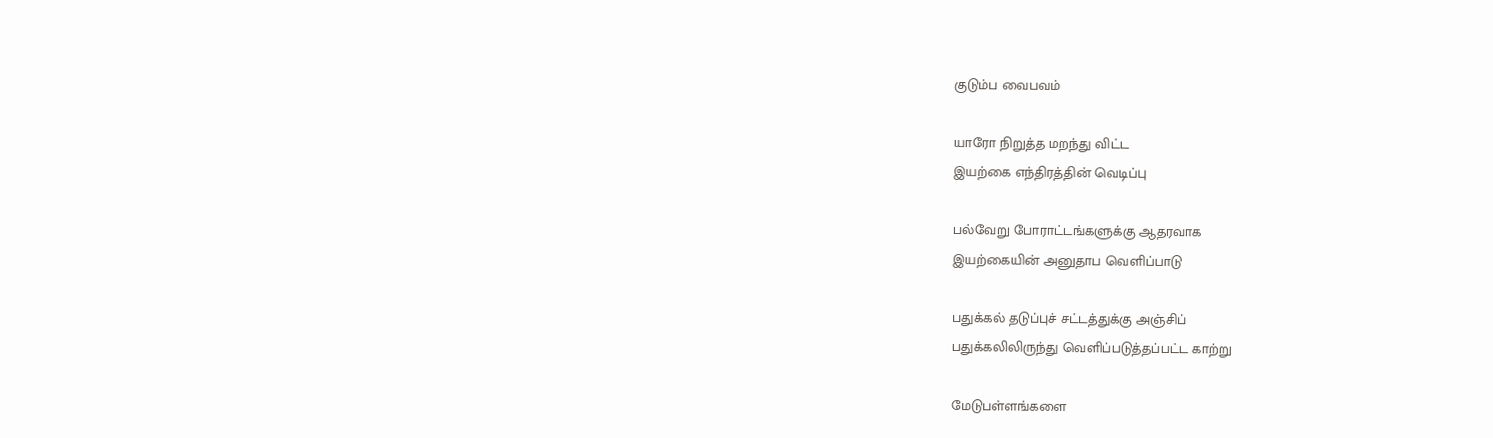குடும்ப வைபவம்

யாரோ நிறுத்த மறந்து விட்ட
இயற்கை எந்திரத்தின் வெடிப்பு

பல்வேறு போராட்டங்களுக்கு ஆதரவாக
இயற்கையின் அனுதாப வெளிப்பாடு

பதுக்கல் தடுப்புச் சட்டத்துக்கு அஞ்சிப்
பதுக்கலிலிருந்து வெளிப்படுத்தப்பட்ட காற்று

மேடுபள்ளங்களை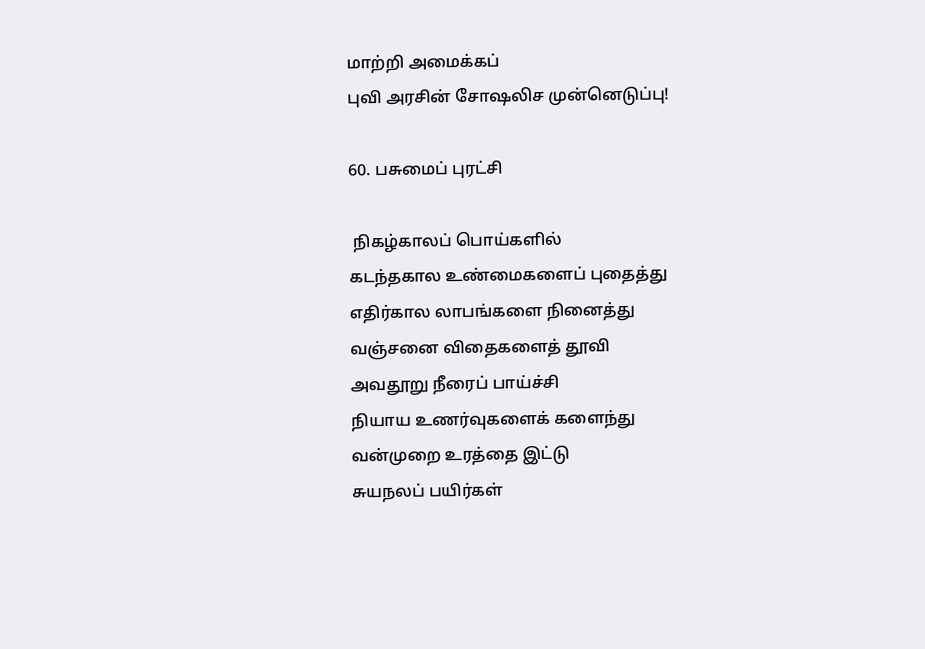மாற்றி அமைக்கப்
புவி அரசின் சோஷலிச முன்னெடுப்பு!

60. பசுமைப் புரட்சி

 நிகழ்காலப் பொய்களில்
கடந்தகால உண்மைகளைப் புதைத்து
எதிர்கால லாபங்களை நினைத்து
வஞ்சனை விதைகளைத் தூவி
அவதூறு நீரைப் பாய்ச்சி
நியாய உணர்வுகளைக் களைந்து
வன்முறை உரத்தை இட்டு
சுயநலப் பயிர்கள்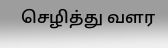செழித்து வளர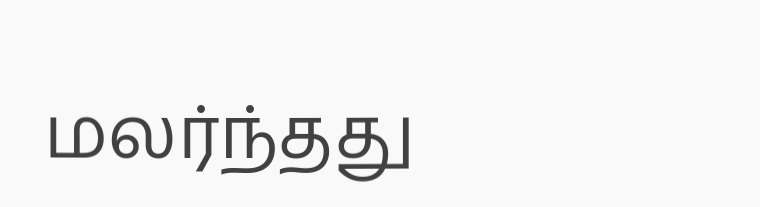மலர்ந்தது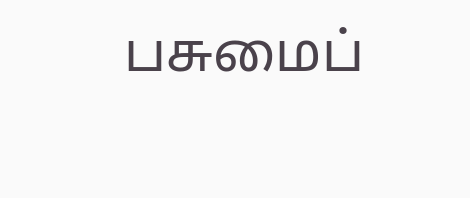பசுமைப்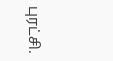புரட்சி.